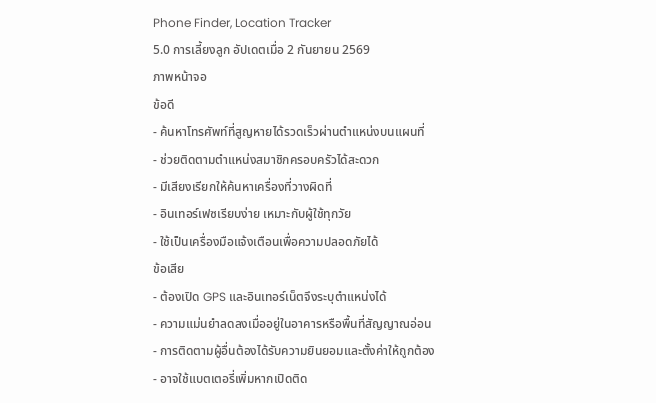Phone Finder, Location Tracker
5.0 การเลี้ยงลูก อัปเดตเมื่อ 2 กันยายน 2569
ภาพหน้าจอ
ข้อดี
- ค้นหาโทรศัพท์ที่สูญหายได้รวดเร็วผ่านตำแหน่งบนแผนที่
- ช่วยติดตามตำแหน่งสมาชิกครอบครัวได้สะดวก
- มีเสียงเรียกให้ค้นหาเครื่องที่วางผิดที่
- อินเทอร์เฟซเรียบง่าย เหมาะกับผู้ใช้ทุกวัย
- ใช้เป็นเครื่องมือแจ้งเตือนเพื่อความปลอดภัยได้
ข้อเสีย
- ต้องเปิด GPS และอินเทอร์เน็ตจึงระบุตำแหน่งได้
- ความแม่นยำลดลงเมื่ออยู่ในอาคารหรือพื้นที่สัญญาณอ่อน
- การติดตามผู้อื่นต้องได้รับความยินยอมและตั้งค่าให้ถูกต้อง
- อาจใช้แบตเตอรี่เพิ่มหากเปิดติด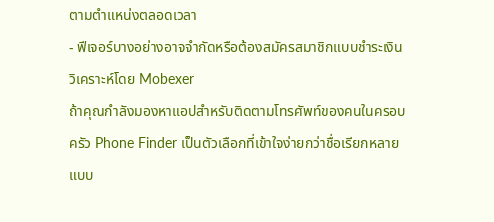ตามตำแหน่งตลอดเวลา
- ฟีเจอร์บางอย่างอาจจำกัดหรือต้องสมัครสมาชิกแบบชำระเงิน
วิเคราะห์โดย Mobexer
ถ้าคุณกำลังมองหาแอปสำหรับติดตามโทรศัพท์ของคนในครอบครัว Phone Finder เป็นตัวเลือกที่เข้าใจง่ายกว่าชื่อเรียกหลายแบบ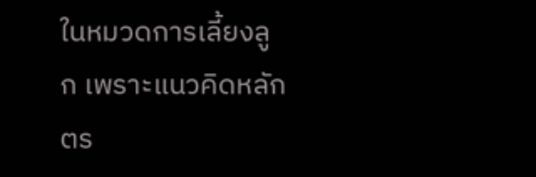ในหมวดการเลี้ยงลูก เพราะแนวคิดหลักตร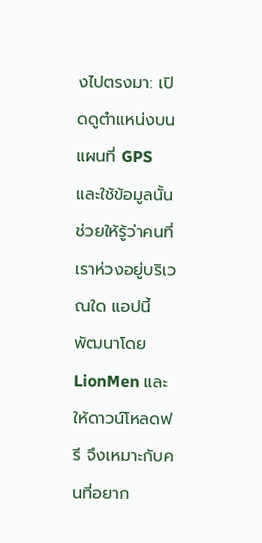งไปตรงมา: เปิดดูตำแหน่งบนแผนที่ GPS และใช้ข้อมูลนั้นช่วยให้รู้ว่าคนที่เราห่วงอยู่บริเวณใด แอปนี้พัฒนาโดย LionMen และให้ดาวน์โหลดฟรี จึงเหมาะกับคนที่อยาก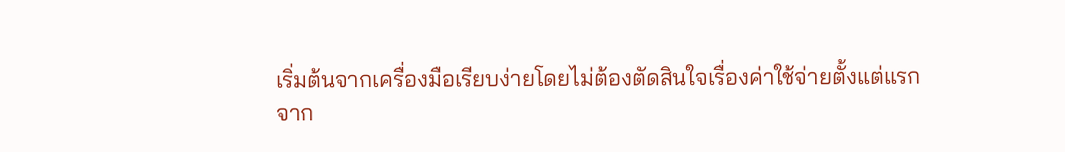เริ่มต้นจากเครื่องมือเรียบง่ายโดยไม่ต้องตัดสินใจเรื่องค่าใช้จ่ายตั้งแต่แรก
จาก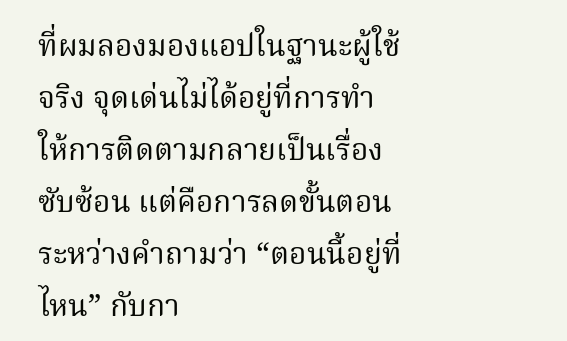ที่ผมลองมองแอปในฐานะผู้ใช้จริง จุดเด่นไม่ได้อยู่ที่การทำให้การติดตามกลายเป็นเรื่องซับซ้อน แต่คือการลดขั้นตอนระหว่างคำถามว่า “ตอนนี้อยู่ที่ไหน” กับกา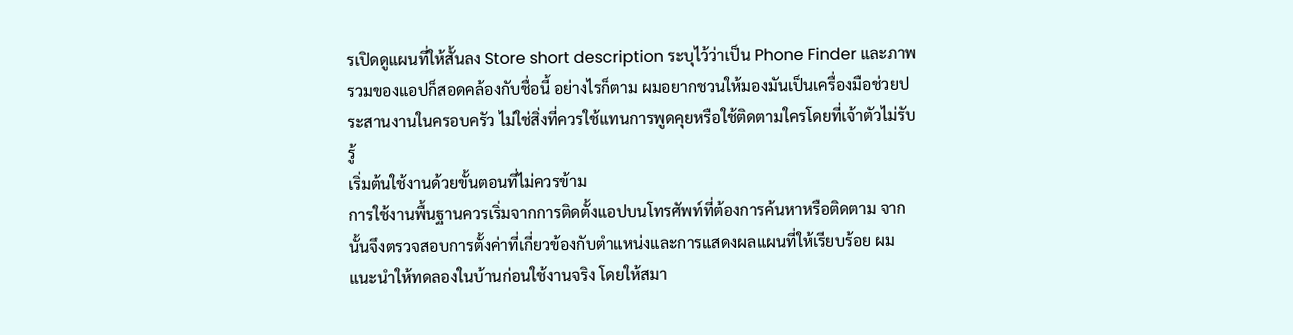รเปิดดูแผนที่ให้สั้นลง Store short description ระบุไว้ว่าเป็น Phone Finder และภาพรวมของแอปก็สอดคล้องกับชื่อนี้ อย่างไรก็ตาม ผมอยากชวนให้มองมันเป็นเครื่องมือช่วยประสานงานในครอบครัว ไม่ใช่สิ่งที่ควรใช้แทนการพูดคุยหรือใช้ติดตามใครโดยที่เจ้าตัวไม่รับรู้
เริ่มต้นใช้งานด้วยขั้นตอนที่ไม่ควรข้าม
การใช้งานพื้นฐานควรเริ่มจากการติดตั้งแอปบนโทรศัพท์ที่ต้องการค้นหาหรือติดตาม จากนั้นจึงตรวจสอบการตั้งค่าที่เกี่ยวข้องกับตำแหน่งและการแสดงผลแผนที่ให้เรียบร้อย ผมแนะนำให้ทดลองในบ้านก่อนใช้งานจริง โดยให้สมา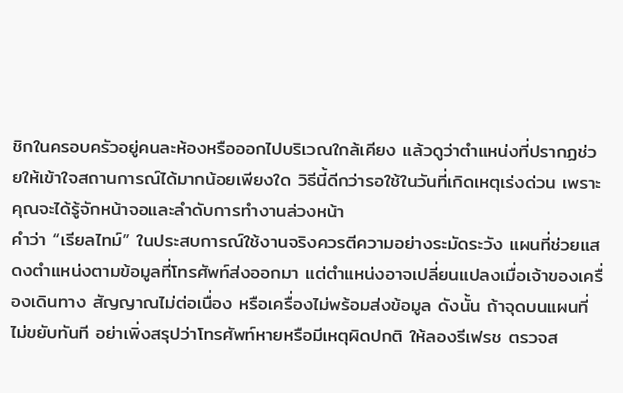ชิกในครอบครัวอยู่คนละห้องหรือออกไปบริเวณใกล้เคียง แล้วดูว่าตำแหน่งที่ปรากฏช่วยให้เข้าใจสถานการณ์ได้มากน้อยเพียงใด วิธีนี้ดีกว่ารอใช้ในวันที่เกิดเหตุเร่งด่วน เพราะคุณจะได้รู้จักหน้าจอและลำดับการทำงานล่วงหน้า
คำว่า “เรียลไทม์” ในประสบการณ์ใช้งานจริงควรตีความอย่างระมัดระวัง แผนที่ช่วยแสดงตำแหน่งตามข้อมูลที่โทรศัพท์ส่งออกมา แต่ตำแหน่งอาจเปลี่ยนแปลงเมื่อเจ้าของเครื่องเดินทาง สัญญาณไม่ต่อเนื่อง หรือเครื่องไม่พร้อมส่งข้อมูล ดังนั้น ถ้าจุดบนแผนที่ไม่ขยับทันที อย่าเพิ่งสรุปว่าโทรศัพท์หายหรือมีเหตุผิดปกติ ให้ลองรีเฟรช ตรวจส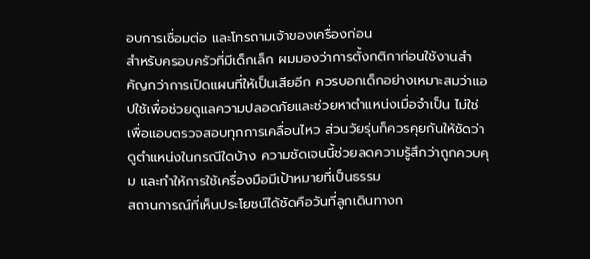อบการเชื่อมต่อ และโทรถามเจ้าของเครื่องก่อน
สำหรับครอบครัวที่มีเด็กเล็ก ผมมองว่าการตั้งกติกาก่อนใช้งานสำคัญกว่าการเปิดแผนที่ให้เป็นเสียอีก ควรบอกเด็กอย่างเหมาะสมว่าแอปใช้เพื่อช่วยดูแลความปลอดภัยและช่วยหาตำแหน่งเมื่อจำเป็น ไม่ใช่เพื่อแอบตรวจสอบทุกการเคลื่อนไหว ส่วนวัยรุ่นก็ควรคุยกันให้ชัดว่าดูตำแหน่งในกรณีใดบ้าง ความชัดเจนนี้ช่วยลดความรู้สึกว่าถูกควบคุม และทำให้การใช้เครื่องมือมีเป้าหมายที่เป็นธรรม
สถานการณ์ที่เห็นประโยชน์ได้ชัดคือวันที่ลูกเดินทางก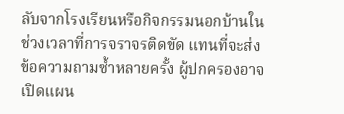ลับจากโรงเรียนหรือกิจกรรมนอกบ้านในช่วงเวลาที่การจราจรติดขัด แทนที่จะส่งข้อความถามซ้ำหลายครั้ง ผู้ปกครองอาจเปิดแผน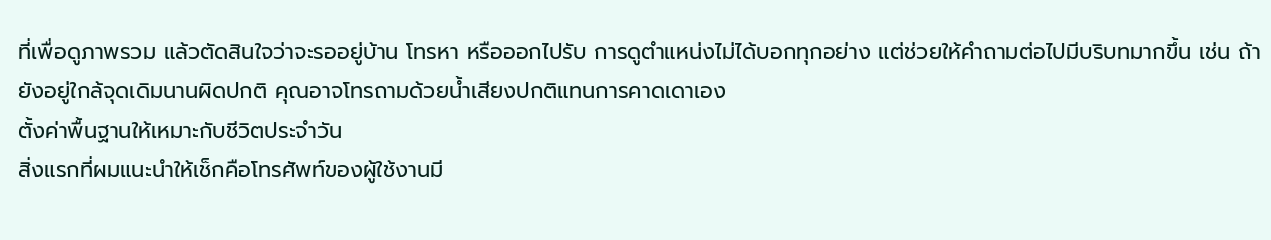ที่เพื่อดูภาพรวม แล้วตัดสินใจว่าจะรออยู่บ้าน โทรหา หรือออกไปรับ การดูตำแหน่งไม่ได้บอกทุกอย่าง แต่ช่วยให้คำถามต่อไปมีบริบทมากขึ้น เช่น ถ้ายังอยู่ใกล้จุดเดิมนานผิดปกติ คุณอาจโทรถามด้วยน้ำเสียงปกติแทนการคาดเดาเอง
ตั้งค่าพื้นฐานให้เหมาะกับชีวิตประจำวัน
สิ่งแรกที่ผมแนะนำให้เช็กคือโทรศัพท์ของผู้ใช้งานมี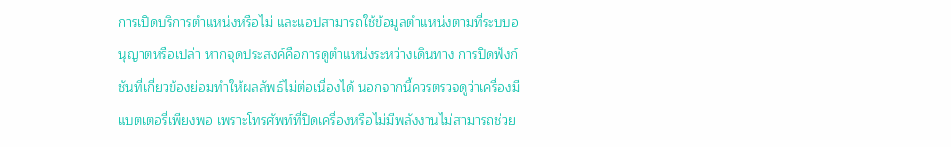การเปิดบริการตำแหน่งหรือไม่ และแอปสามารถใช้ข้อมูลตำแหน่งตามที่ระบบอนุญาตหรือเปล่า หากจุดประสงค์คือการดูตำแหน่งระหว่างเดินทาง การปิดฟังก์ชันที่เกี่ยวข้องย่อมทำให้ผลลัพธ์ไม่ต่อเนื่องได้ นอกจากนี้ควรตรวจดูว่าเครื่องมีแบตเตอรี่เพียงพอ เพราะโทรศัพท์ที่ปิดเครื่องหรือไม่มีพลังงานไม่สามารถช่วย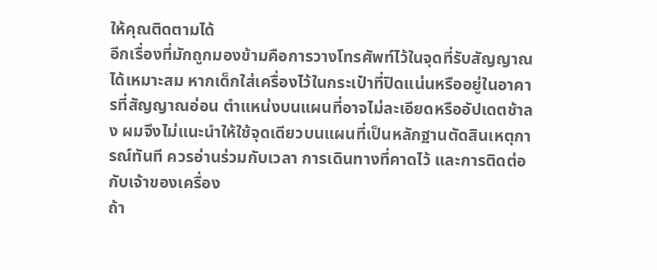ให้คุณติดตามได้
อีกเรื่องที่มักถูกมองข้ามคือการวางโทรศัพท์ไว้ในจุดที่รับสัญญาณได้เหมาะสม หากเด็กใส่เครื่องไว้ในกระเป๋าที่ปิดแน่นหรืออยู่ในอาคารที่สัญญาณอ่อน ตำแหน่งบนแผนที่อาจไม่ละเอียดหรืออัปเดตช้าลง ผมจึงไม่แนะนำให้ใช้จุดเดียวบนแผนที่เป็นหลักฐานตัดสินเหตุการณ์ทันที ควรอ่านร่วมกับเวลา การเดินทางที่คาดไว้ และการติดต่อกับเจ้าของเครื่อง
ถ้า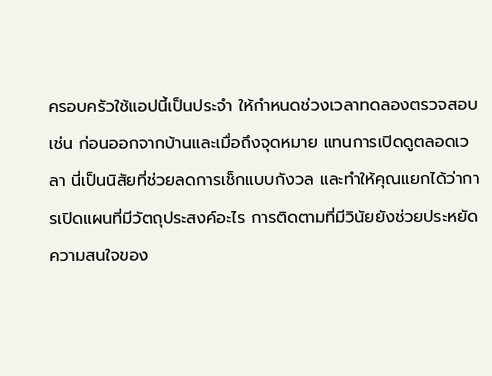ครอบครัวใช้แอปนี้เป็นประจำ ให้กำหนดช่วงเวลาทดลองตรวจสอบ เช่น ก่อนออกจากบ้านและเมื่อถึงจุดหมาย แทนการเปิดดูตลอดเวลา นี่เป็นนิสัยที่ช่วยลดการเช็กแบบกังวล และทำให้คุณแยกได้ว่าการเปิดแผนที่มีวัตถุประสงค์อะไร การติดตามที่มีวินัยยังช่วยประหยัดความสนใจของ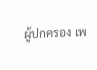ผู้ปกครอง เพ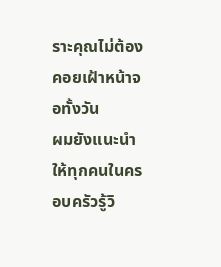ราะคุณไม่ต้องคอยเฝ้าหน้าจอทั้งวัน
ผมยังแนะนำให้ทุกคนในครอบครัวรู้วิ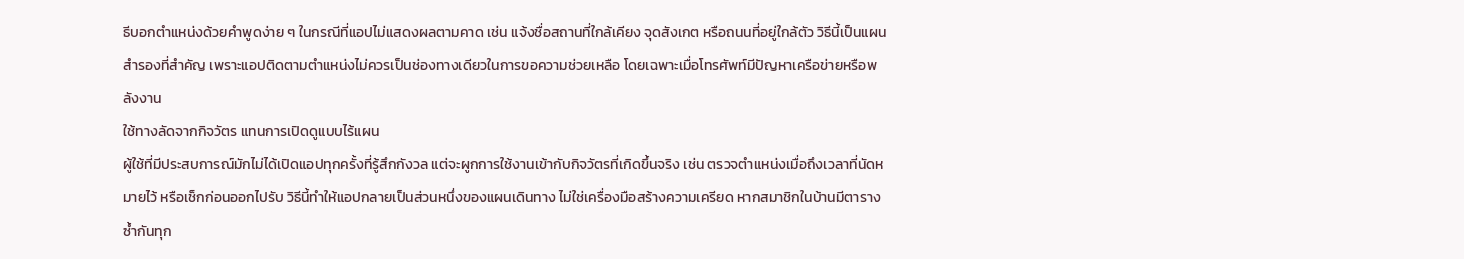ธีบอกตำแหน่งด้วยคำพูดง่าย ๆ ในกรณีที่แอปไม่แสดงผลตามคาด เช่น แจ้งชื่อสถานที่ใกล้เคียง จุดสังเกต หรือถนนที่อยู่ใกล้ตัว วิธีนี้เป็นแผนสำรองที่สำคัญ เพราะแอปติดตามตำแหน่งไม่ควรเป็นช่องทางเดียวในการขอความช่วยเหลือ โดยเฉพาะเมื่อโทรศัพท์มีปัญหาเครือข่ายหรือพลังงาน
ใช้ทางลัดจากกิจวัตร แทนการเปิดดูแบบไร้แผน
ผู้ใช้ที่มีประสบการณ์มักไม่ได้เปิดแอปทุกครั้งที่รู้สึกกังวล แต่จะผูกการใช้งานเข้ากับกิจวัตรที่เกิดขึ้นจริง เช่น ตรวจตำแหน่งเมื่อถึงเวลาที่นัดหมายไว้ หรือเช็กก่อนออกไปรับ วิธีนี้ทำให้แอปกลายเป็นส่วนหนึ่งของแผนเดินทาง ไม่ใช่เครื่องมือสร้างความเครียด หากสมาชิกในบ้านมีตารางซ้ำกันทุก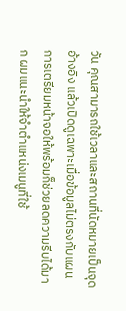วัน คุณสามารถใช้เวลาและสถานที่นัดหมายเป็นจุดอ้างอิง แล้วเปิดดูเฉพาะเมื่อข้อมูลไม่ตรงกับแผน
การเตรียมหน้าจอให้พร้อมก็ช่วยลดความรีบได้มาก ผมแนะนำให้จำตำแหน่งเมนูที่ใช้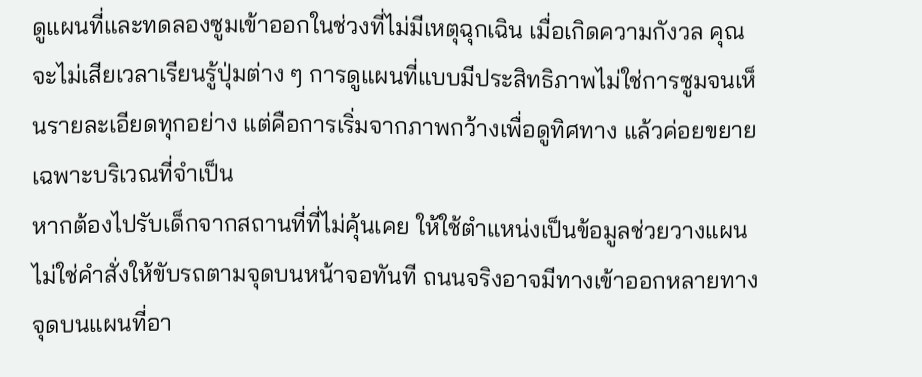ดูแผนที่และทดลองซูมเข้าออกในช่วงที่ไม่มีเหตุฉุกเฉิน เมื่อเกิดความกังวล คุณจะไม่เสียเวลาเรียนรู้ปุ่มต่าง ๆ การดูแผนที่แบบมีประสิทธิภาพไม่ใช่การซูมจนเห็นรายละเอียดทุกอย่าง แต่คือการเริ่มจากภาพกว้างเพื่อดูทิศทาง แล้วค่อยขยายเฉพาะบริเวณที่จำเป็น
หากต้องไปรับเด็กจากสถานที่ที่ไม่คุ้นเคย ให้ใช้ตำแหน่งเป็นข้อมูลช่วยวางแผน ไม่ใช่คำสั่งให้ขับรถตามจุดบนหน้าจอทันที ถนนจริงอาจมีทางเข้าออกหลายทาง จุดบนแผนที่อา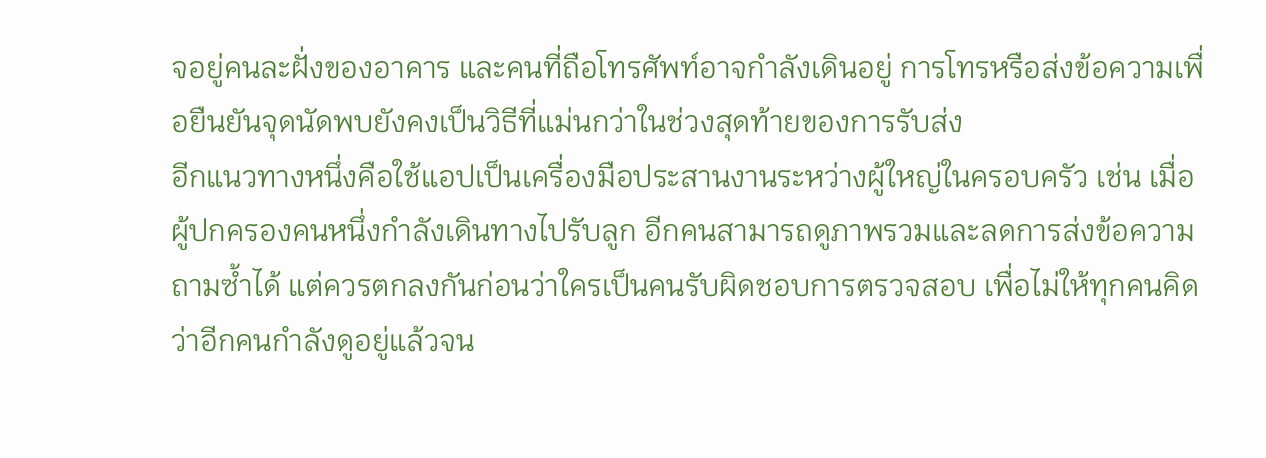จอยู่คนละฝั่งของอาคาร และคนที่ถือโทรศัพท์อาจกำลังเดินอยู่ การโทรหรือส่งข้อความเพื่อยืนยันจุดนัดพบยังคงเป็นวิธีที่แม่นกว่าในช่วงสุดท้ายของการรับส่ง
อีกแนวทางหนึ่งคือใช้แอปเป็นเครื่องมือประสานงานระหว่างผู้ใหญ่ในครอบครัว เช่น เมื่อผู้ปกครองคนหนึ่งกำลังเดินทางไปรับลูก อีกคนสามารถดูภาพรวมและลดการส่งข้อความถามซ้ำได้ แต่ควรตกลงกันก่อนว่าใครเป็นคนรับผิดชอบการตรวจสอบ เพื่อไม่ให้ทุกคนคิดว่าอีกคนกำลังดูอยู่แล้วจน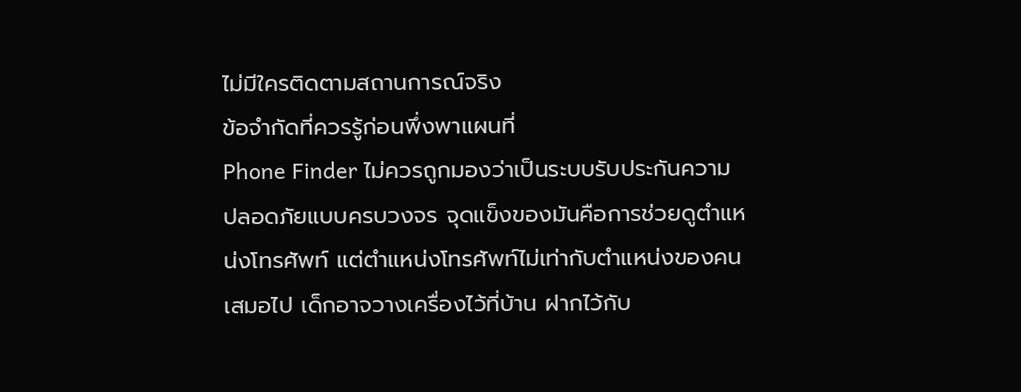ไม่มีใครติดตามสถานการณ์จริง
ข้อจำกัดที่ควรรู้ก่อนพึ่งพาแผนที่
Phone Finder ไม่ควรถูกมองว่าเป็นระบบรับประกันความปลอดภัยแบบครบวงจร จุดแข็งของมันคือการช่วยดูตำแหน่งโทรศัพท์ แต่ตำแหน่งโทรศัพท์ไม่เท่ากับตำแหน่งของคนเสมอไป เด็กอาจวางเครื่องไว้ที่บ้าน ฝากไว้กับ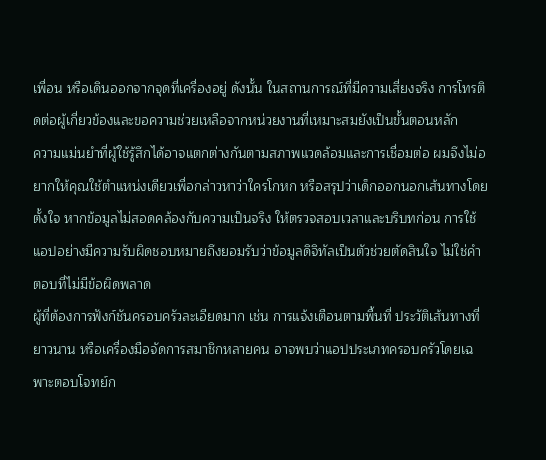เพื่อน หรือเดินออกจากจุดที่เครื่องอยู่ ดังนั้น ในสถานการณ์ที่มีความเสี่ยงจริง การโทรติดต่อผู้เกี่ยวข้องและขอความช่วยเหลือจากหน่วยงานที่เหมาะสมยังเป็นขั้นตอนหลัก
ความแม่นยำที่ผู้ใช้รู้สึกได้อาจแตกต่างกันตามสภาพแวดล้อมและการเชื่อมต่อ ผมจึงไม่อยากให้คุณใช้ตำแหน่งเดียวเพื่อกล่าวหาว่าใครโกหก หรือสรุปว่าเด็กออกนอกเส้นทางโดยตั้งใจ หากข้อมูลไม่สอดคล้องกับความเป็นจริง ให้ตรวจสอบเวลาและบริบทก่อน การใช้แอปอย่างมีความรับผิดชอบหมายถึงยอมรับว่าข้อมูลดิจิทัลเป็นตัวช่วยตัดสินใจ ไม่ใช่คำตอบที่ไม่มีข้อผิดพลาด
ผู้ที่ต้องการฟังก์ชันครอบครัวละเอียดมาก เช่น การแจ้งเตือนตามพื้นที่ ประวัติเส้นทางที่ยาวนาน หรือเครื่องมือจัดการสมาชิกหลายคน อาจพบว่าแอปประเภทครอบครัวโดยเฉพาะตอบโจทย์ก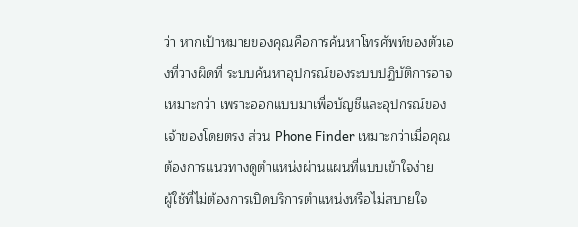ว่า หากเป้าหมายของคุณคือการค้นหาโทรศัพท์ของตัวเองที่วางผิดที่ ระบบค้นหาอุปกรณ์ของระบบปฏิบัติการอาจเหมาะกว่า เพราะออกแบบมาเพื่อบัญชีและอุปกรณ์ของเจ้าของโดยตรง ส่วน Phone Finder เหมาะกว่าเมื่อคุณต้องการแนวทางดูตำแหน่งผ่านแผนที่แบบเข้าใจง่าย
ผู้ใช้ที่ไม่ต้องการเปิดบริการตำแหน่งหรือไม่สบายใจ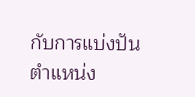กับการแบ่งปันตำแหน่ง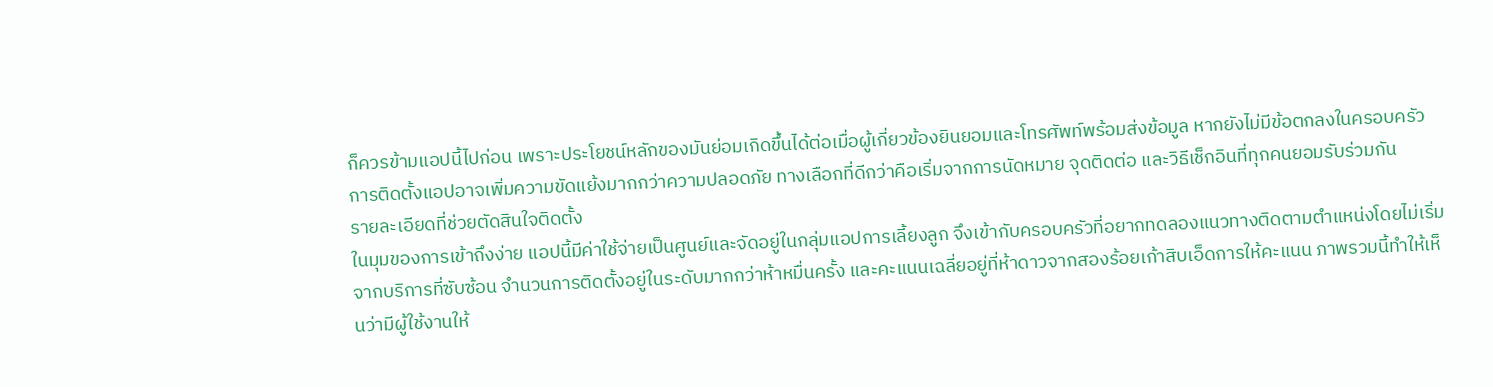ก็ควรข้ามแอปนี้ไปก่อน เพราะประโยชน์หลักของมันย่อมเกิดขึ้นได้ต่อเมื่อผู้เกี่ยวข้องยินยอมและโทรศัพท์พร้อมส่งข้อมูล หากยังไม่มีข้อตกลงในครอบครัว การติดตั้งแอปอาจเพิ่มความขัดแย้งมากกว่าความปลอดภัย ทางเลือกที่ดีกว่าคือเริ่มจากการนัดหมาย จุดติดต่อ และวิธีเช็กอินที่ทุกคนยอมรับร่วมกัน
รายละเอียดที่ช่วยตัดสินใจติดตั้ง
ในมุมของการเข้าถึงง่าย แอปนี้มีค่าใช้จ่ายเป็นศูนย์และจัดอยู่ในกลุ่มแอปการเลี้ยงลูก จึงเข้ากับครอบครัวที่อยากทดลองแนวทางติดตามตำแหน่งโดยไม่เริ่มจากบริการที่ซับซ้อน จำนวนการติดตั้งอยู่ในระดับมากกว่าห้าหมื่นครั้ง และคะแนนเฉลี่ยอยู่ที่ห้าดาวจากสองร้อยเก้าสิบเอ็ดการให้คะแนน ภาพรวมนี้ทำให้เห็นว่ามีผู้ใช้งานให้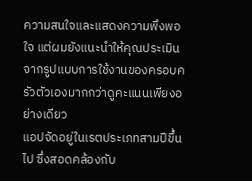ความสนใจและแสดงความพึงพอใจ แต่ผมยังแนะนำให้คุณประเมินจากรูปแบบการใช้งานของครอบครัวตัวเองมากกว่าดูคะแนนเพียงอย่างเดียว
แอปจัดอยู่ในเรตประเภทสามปีขึ้นไป ซึ่งสอดคล้องกับ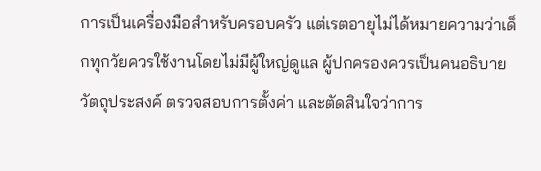การเป็นเครื่องมือสำหรับครอบครัว แต่เรตอายุไม่ได้หมายความว่าเด็กทุกวัยควรใช้งานโดยไม่มีผู้ใหญ่ดูแล ผู้ปกครองควรเป็นคนอธิบายวัตถุประสงค์ ตรวจสอบการตั้งค่า และตัดสินใจว่าการ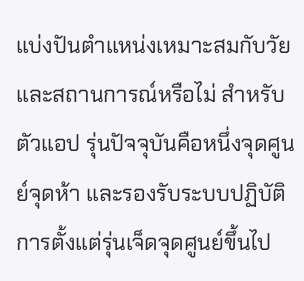แบ่งปันตำแหน่งเหมาะสมกับวัยและสถานการณ์หรือไม่ สำหรับตัวแอป รุ่นปัจจุบันคือหนึ่งจุดศูนย์จุดห้า และรองรับระบบปฏิบัติการตั้งแต่รุ่นเจ็ดจุดศูนย์ขึ้นไป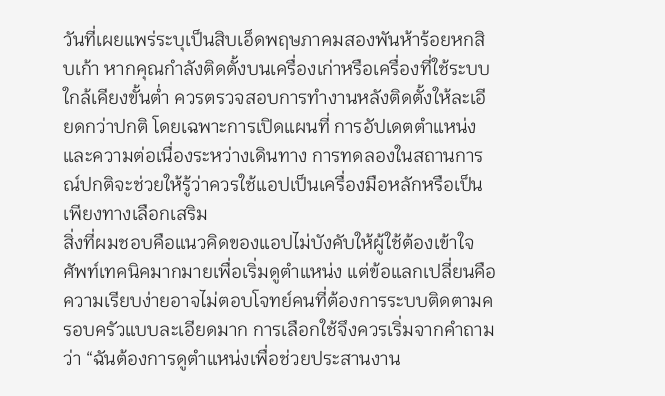วันที่เผยแพร่ระบุเป็นสิบเอ็ดพฤษภาคมสองพันห้าร้อยหกสิบเก้า หากคุณกำลังติดตั้งบนเครื่องเก่าหรือเครื่องที่ใช้ระบบใกล้เคียงขั้นต่ำ ควรตรวจสอบการทำงานหลังติดตั้งให้ละเอียดกว่าปกติ โดยเฉพาะการเปิดแผนที่ การอัปเดตตำแหน่ง และความต่อเนื่องระหว่างเดินทาง การทดลองในสถานการณ์ปกติจะช่วยให้รู้ว่าควรใช้แอปเป็นเครื่องมือหลักหรือเป็นเพียงทางเลือกเสริม
สิ่งที่ผมชอบคือแนวคิดของแอปไม่บังคับให้ผู้ใช้ต้องเข้าใจศัพท์เทคนิคมากมายเพื่อเริ่มดูตำแหน่ง แต่ข้อแลกเปลี่ยนคือความเรียบง่ายอาจไม่ตอบโจทย์คนที่ต้องการระบบติดตามครอบครัวแบบละเอียดมาก การเลือกใช้จึงควรเริ่มจากคำถามว่า “ฉันต้องการดูตำแหน่งเพื่อช่วยประสานงาน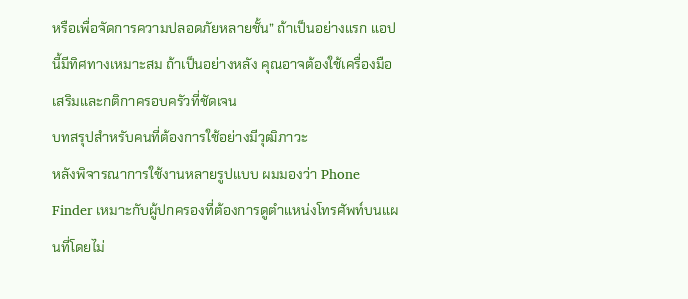หรือเพื่อจัดการความปลอดภัยหลายชั้น” ถ้าเป็นอย่างแรก แอปนี้มีทิศทางเหมาะสม ถ้าเป็นอย่างหลัง คุณอาจต้องใช้เครื่องมือเสริมและกติกาครอบครัวที่ชัดเจน
บทสรุปสำหรับคนที่ต้องการใช้อย่างมีวุฒิภาวะ
หลังพิจารณาการใช้งานหลายรูปแบบ ผมมองว่า Phone Finder เหมาะกับผู้ปกครองที่ต้องการดูตำแหน่งโทรศัพท์บนแผนที่โดยไม่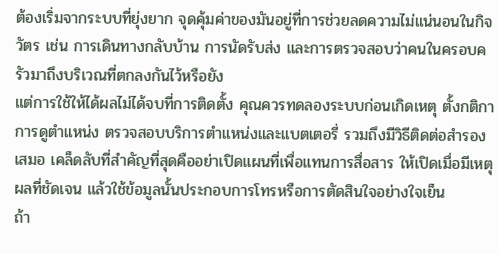ต้องเริ่มจากระบบที่ยุ่งยาก จุดคุ้มค่าของมันอยู่ที่การช่วยลดความไม่แน่นอนในกิจวัตร เช่น การเดินทางกลับบ้าน การนัดรับส่ง และการตรวจสอบว่าคนในครอบครัวมาถึงบริเวณที่ตกลงกันไว้หรือยัง
แต่การใช้ให้ได้ผลไม่ได้จบที่การติดตั้ง คุณควรทดลองระบบก่อนเกิดเหตุ ตั้งกติกาการดูตำแหน่ง ตรวจสอบบริการตำแหน่งและแบตเตอรี่ รวมถึงมีวิธีติดต่อสำรองเสมอ เคล็ดลับที่สำคัญที่สุดคืออย่าเปิดแผนที่เพื่อแทนการสื่อสาร ให้เปิดเมื่อมีเหตุผลที่ชัดเจน แล้วใช้ข้อมูลนั้นประกอบการโทรหรือการตัดสินใจอย่างใจเย็น
ถ้า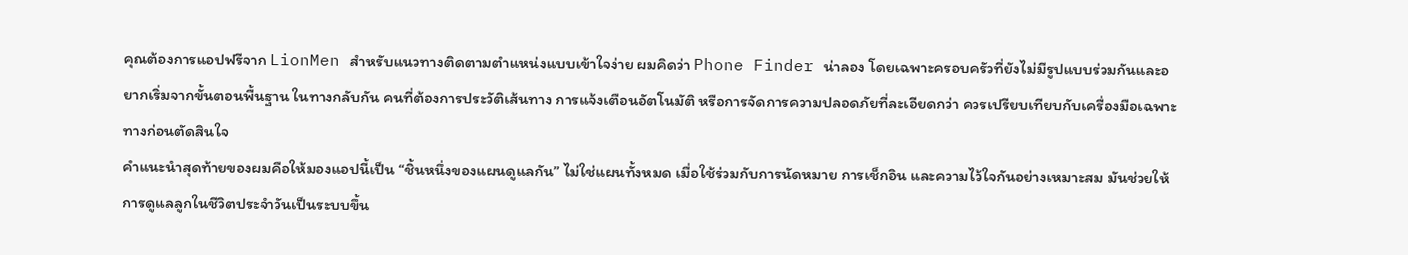คุณต้องการแอปฟรีจาก LionMen สำหรับแนวทางติดตามตำแหน่งแบบเข้าใจง่าย ผมคิดว่า Phone Finder น่าลอง โดยเฉพาะครอบครัวที่ยังไม่มีรูปแบบร่วมกันและอยากเริ่มจากขั้นตอนพื้นฐาน ในทางกลับกัน คนที่ต้องการประวัติเส้นทาง การแจ้งเตือนอัตโนมัติ หรือการจัดการความปลอดภัยที่ละเอียดกว่า ควรเปรียบเทียบกับเครื่องมือเฉพาะทางก่อนตัดสินใจ
คำแนะนำสุดท้ายของผมคือให้มองแอปนี้เป็น “ชิ้นหนึ่งของแผนดูแลกัน” ไม่ใช่แผนทั้งหมด เมื่อใช้ร่วมกับการนัดหมาย การเช็กอิน และความไว้ใจกันอย่างเหมาะสม มันช่วยให้การดูแลลูกในชีวิตประจำวันเป็นระบบขึ้น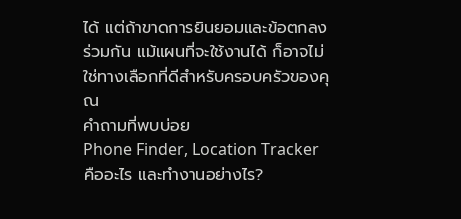ได้ แต่ถ้าขาดการยินยอมและข้อตกลงร่วมกัน แม้แผนที่จะใช้งานได้ ก็อาจไม่ใช่ทางเลือกที่ดีสำหรับครอบครัวของคุณ
คำถามที่พบบ่อย
Phone Finder, Location Tracker คืออะไร และทำงานอย่างไร?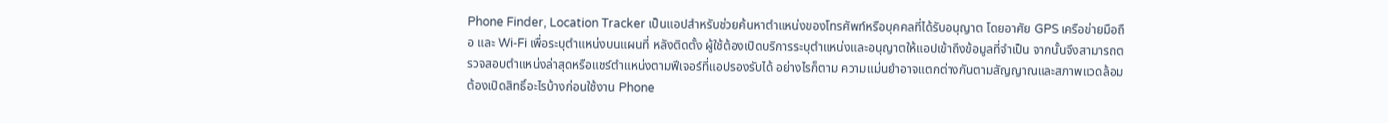Phone Finder, Location Tracker เป็นแอปสำหรับช่วยค้นหาตำแหน่งของโทรศัพท์หรือบุคคลที่ได้รับอนุญาต โดยอาศัย GPS เครือข่ายมือถือ และ Wi‑Fi เพื่อระบุตำแหน่งบนแผนที่ หลังติดตั้ง ผู้ใช้ต้องเปิดบริการระบุตำแหน่งและอนุญาตให้แอปเข้าถึงข้อมูลที่จำเป็น จากนั้นจึงสามารถตรวจสอบตำแหน่งล่าสุดหรือแชร์ตำแหน่งตามฟีเจอร์ที่แอปรองรับได้ อย่างไรก็ตาม ความแม่นยำอาจแตกต่างกันตามสัญญาณและสภาพแวดล้อม
ต้องเปิดสิทธิ์อะไรบ้างก่อนใช้งาน Phone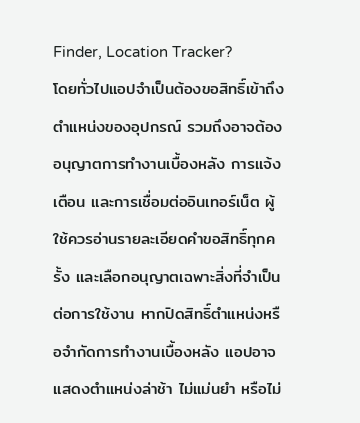Finder, Location Tracker?
โดยทั่วไปแอปจำเป็นต้องขอสิทธิ์เข้าถึงตำแหน่งของอุปกรณ์ รวมถึงอาจต้องอนุญาตการทำงานเบื้องหลัง การแจ้งเตือน และการเชื่อมต่ออินเทอร์เน็ต ผู้ใช้ควรอ่านรายละเอียดคำขอสิทธิ์ทุกครั้ง และเลือกอนุญาตเฉพาะสิ่งที่จำเป็นต่อการใช้งาน หากปิดสิทธิ์ตำแหน่งหรือจำกัดการทำงานเบื้องหลัง แอปอาจแสดงตำแหน่งล่าช้า ไม่แม่นยำ หรือไม่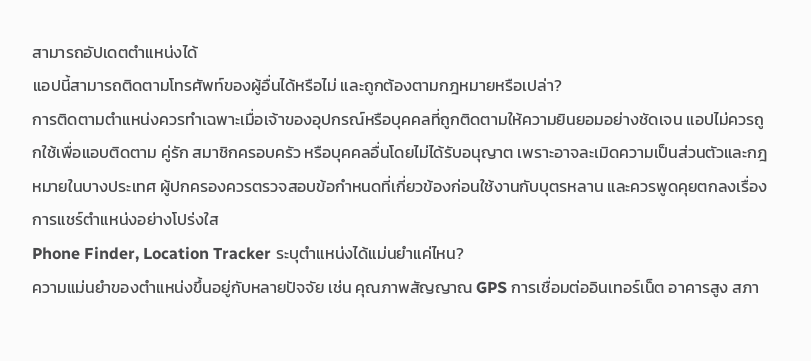สามารถอัปเดตตำแหน่งได้
แอปนี้สามารถติดตามโทรศัพท์ของผู้อื่นได้หรือไม่ และถูกต้องตามกฎหมายหรือเปล่า?
การติดตามตำแหน่งควรทำเฉพาะเมื่อเจ้าของอุปกรณ์หรือบุคคลที่ถูกติดตามให้ความยินยอมอย่างชัดเจน แอปไม่ควรถูกใช้เพื่อแอบติดตาม คู่รัก สมาชิกครอบครัว หรือบุคคลอื่นโดยไม่ได้รับอนุญาต เพราะอาจละเมิดความเป็นส่วนตัวและกฎหมายในบางประเทศ ผู้ปกครองควรตรวจสอบข้อกำหนดที่เกี่ยวข้องก่อนใช้งานกับบุตรหลาน และควรพูดคุยตกลงเรื่องการแชร์ตำแหน่งอย่างโปร่งใส
Phone Finder, Location Tracker ระบุตำแหน่งได้แม่นยำแค่ไหน?
ความแม่นยำของตำแหน่งขึ้นอยู่กับหลายปัจจัย เช่น คุณภาพสัญญาณ GPS การเชื่อมต่ออินเทอร์เน็ต อาคารสูง สภา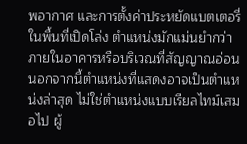พอากาศ และการตั้งค่าประหยัดแบตเตอรี่ ในพื้นที่เปิดโล่ง ตำแหน่งมักแม่นยำกว่าภายในอาคารหรือบริเวณที่สัญญาณอ่อน นอกจากนี้ตำแหน่งที่แสดงอาจเป็นตำแหน่งล่าสุด ไม่ใช่ตำแหน่งแบบเรียลไทม์เสมอไป ผู้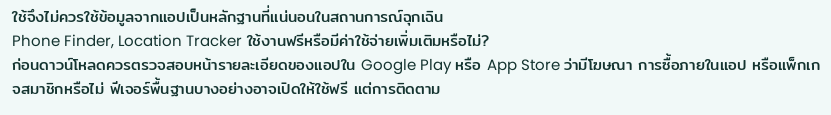ใช้จึงไม่ควรใช้ข้อมูลจากแอปเป็นหลักฐานที่แน่นอนในสถานการณ์ฉุกเฉิน
Phone Finder, Location Tracker ใช้งานฟรีหรือมีค่าใช้จ่ายเพิ่มเติมหรือไม่?
ก่อนดาวน์โหลดควรตรวจสอบหน้ารายละเอียดของแอปใน Google Play หรือ App Store ว่ามีโฆษณา การซื้อภายในแอป หรือแพ็กเกจสมาชิกหรือไม่ ฟีเจอร์พื้นฐานบางอย่างอาจเปิดให้ใช้ฟรี แต่การติดตาม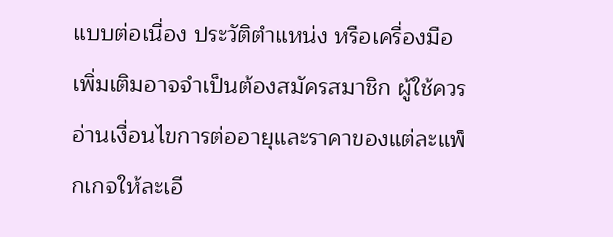แบบต่อเนื่อง ประวัติตำแหน่ง หรือเครื่องมือเพิ่มเติมอาจจำเป็นต้องสมัครสมาชิก ผู้ใช้ควรอ่านเงื่อนไขการต่ออายุและราคาของแต่ละแพ็กเกจให้ละเอี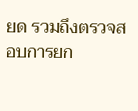ยด รวมถึงตรวจสอบการยก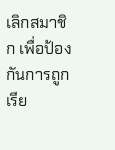เลิกสมาชิก เพื่อป้องกันการถูกเรีย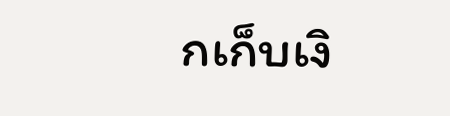กเก็บเงิ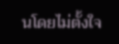นโดยไม่ตั้งใจ